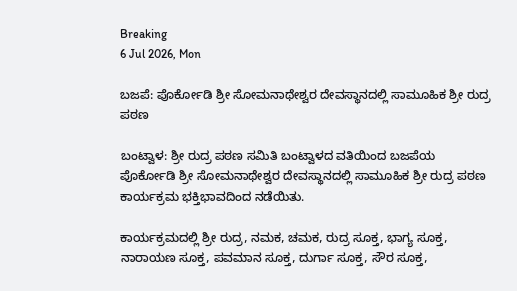Breaking
6 Jul 2026, Mon

ಬಜಪೆ: ಪೊರ್ಕೋಡಿ ಶ್ರೀ ಸೋಮನಾಥೇಶ್ವರ ದೇವಸ್ಥಾನದಲ್ಲಿ ಸಾಮೂಹಿಕ ಶ್ರೀ ರುದ್ರ ಪಠಣ

ಬಂಟ್ವಾಳ: ಶ್ರೀ ರುದ್ರ ಪಠಣ ಸಮಿತಿ ಬಂಟ್ವಾಳದ ವತಿಯಿಂದ ಬಜಪೆಯ ಪೊರ್ಕೋಡಿ ಶ್ರೀ ಸೋಮನಾಥೇಶ್ವರ ದೇವಸ್ಥಾನದಲ್ಲಿ ಸಾಮೂಹಿಕ ಶ್ರೀ ರುದ್ರ ಪಠಣ ಕಾರ್ಯಕ್ರಮ ಭಕ್ತಿಭಾವದಿಂದ ನಡೆಯಿತು.

ಕಾರ್ಯಕ್ರಮದಲ್ಲಿ ಶ್ರೀ ರುದ್ರ, ನಮಕ, ಚಮಕ, ರುದ್ರ ಸೂಕ್ತ, ಭಾಗ್ಯ ಸೂಕ್ತ, ನಾರಾಯಣ ಸೂಕ್ತ, ಪವಮಾನ ಸೂಕ್ತ, ದುರ್ಗಾ ಸೂಕ್ತ, ಸೌರ ಸೂಕ್ತ,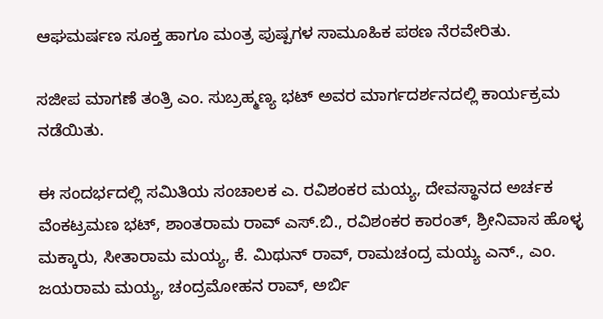ಆಘಮರ್ಷಣ ಸೂಕ್ತ ಹಾಗೂ ಮಂತ್ರ ಪುಷ್ಪಗಳ ಸಾಮೂಹಿಕ ಪಠಣ ನೆರವೇರಿತು.

ಸಜೀಪ ಮಾಗಣೆ ತಂತ್ರಿ ಎಂ. ಸುಬ್ರಹ್ಮಣ್ಯ ಭಟ್ ಅವರ ಮಾರ್ಗದರ್ಶನದಲ್ಲಿ ಕಾರ್ಯಕ್ರಮ ನಡೆಯಿತು.

ಈ ಸಂದರ್ಭದಲ್ಲಿ ಸಮಿತಿಯ ಸಂಚಾಲಕ ಎ. ರವಿಶಂಕರ ಮಯ್ಯ, ದೇವಸ್ಥಾನದ ಅರ್ಚಕ ವೆಂಕಟ್ರಮಣ ಭಟ್, ಶಾಂತರಾಮ ರಾವ್ ಎಸ್.ಬಿ., ರವಿಶಂಕರ ಕಾರಂತ್, ಶ್ರೀನಿವಾಸ ಹೊಳ್ಳ ಮಕ್ಕಾರು, ಸೀತಾರಾಮ ಮಯ್ಯ, ಕೆ. ಮಿಥುನ್ ರಾವ್, ರಾಮಚಂದ್ರ ಮಯ್ಯ ಎನ್., ಎಂ. ಜಯರಾಮ ಮಯ್ಯ, ಚಂದ್ರಮೋಹನ ರಾವ್, ಅರ್ಬಿ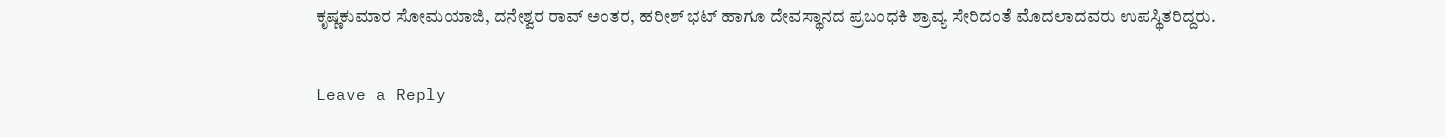ಕೃಷ್ಣಕುಮಾರ ಸೋಮಯಾಜಿ, ದನೇಶ್ವರ ರಾವ್ ಅಂತರ, ಹರೀಶ್ ಭಟ್ ಹಾಗೂ ದೇವಸ್ಥಾನದ ಪ್ರಬಂಧಕಿ ಶ್ರಾವ್ಯ ಸೇರಿದಂತೆ ಮೊದಲಾದವರು ಉಪಸ್ಥಿತರಿದ್ದರು.

Leave a Reply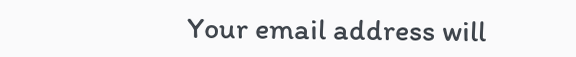Your email address will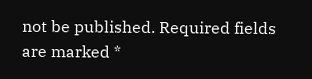not be published. Required fields are marked *